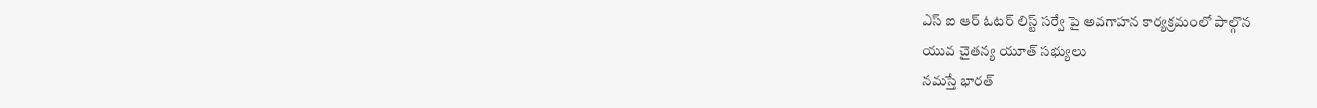ఎస్ ఐ ఆర్ ఓటర్ లిస్ట్ సర్వే పై అవగాహన కార్యక్రమంలో పాల్గొన
యువ చైతన్య యూత్ సభ్యులు
నమస్తే భారత్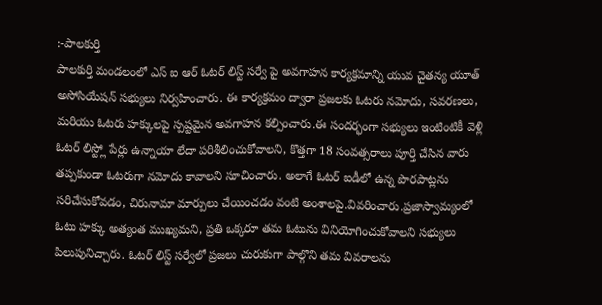:-పాలకుర్తి
పాలకుర్తి మండలంలో ఎస్ ఐ ఆర్ ఓటర్ లిస్ట్ సర్వే పై అవగాహన కార్యక్రమాన్ని యువ చైతన్య యూత్ అసోసియేషన్ సభ్యులు నిర్వహించారు. ఈ కార్యక్రమం ద్వారా ప్రజలకు ఓటరు నమోదు, సవరణలు, మరియు ఓటరు హక్కులపై స్పష్టమైన అవగాహన కల్పించారు.ఈ సందర్భంగా సభ్యులు ఇంటింటికీ వెళ్లి ఓటర్ లిస్ట్లో పేర్లు ఉన్నాయా లేదా పరిశీలించుకోవాలని, కొత్తగా 18 సంవత్సరాలు పూర్తి చేసిన వారు తప్పకుండా ఓటరుగా నమోదు కావాలని సూచించారు. అలాగే ఓటర్ ఐడీలో ఉన్న పొరపాట్లను సరిచేసుకోవడం, చిరునామా మార్పులు చేయించడం వంటి అంశాలపై.వివరించారు.ప్రజాస్వామ్యంలో ఓటు హక్కు అత్యంత ముఖ్యమని, ప్రతి ఒక్కరూ తమ ఓటును వినియోగించుకోవాలని సభ్యులు పిలుపునిచ్చారు. ఓటర్ లిస్ట్ సర్వేలో ప్రజలు చురుకుగా పాల్గొని తమ వివరాలను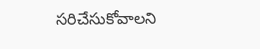సరిచేసుకోవాలని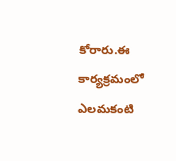కోరారు.ఈ కార్యక్రమంలో ఎలమకంటి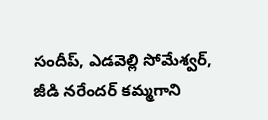సందీప్, ఎడవెల్లి సోమేశ్వర్, జీడి నరేందర్ కమ్మగాని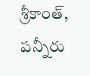శ్రీకాంత్, పన్నీరు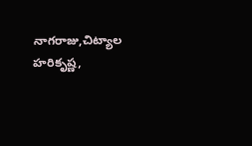నాగరాజు,చిట్యాల హరికృష్ణ,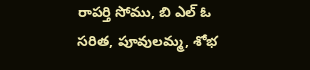రాపర్తి సోము, బి ఎల్ ఓ సరిత, పూవులమ్మ, శోభ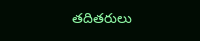తదితరులు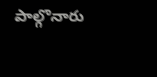పాల్గొనారు